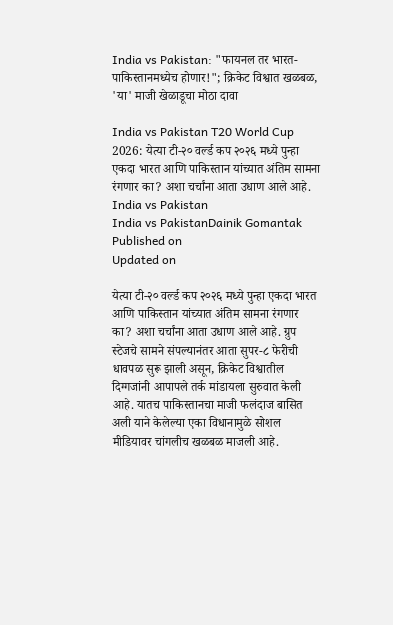India vs Pakistan: "फायनल तर भारत-पाकिस्तानमध्येच होणार!"; क्रिकेट विश्वात खळबळ, 'या' माजी खेळाडूचा मोठा दावा

India vs Pakistan T20 World Cup 2026: येत्या टी-२० वर्ल्ड कप २०२६ मध्ये पुन्हा एकदा भारत आणि पाकिस्तान यांच्यात अंतिम सामना रंगणार का? अशा चर्चांना आता उधाण आले आहे.
India vs Pakistan
India vs PakistanDainik Gomantak
Published on
Updated on

येत्या टी-२० वर्ल्ड कप २०२६ मध्ये पुन्हा एकदा भारत आणि पाकिस्तान यांच्यात अंतिम सामना रंगणार का? अशा चर्चांना आता उधाण आले आहे. ग्रुप स्टेजचे सामने संपल्यानंतर आता सुपर-८ फेरीची धावपळ सुरू झाली असून, क्रिकेट विश्वातील दिग्गजांनी आपापले तर्क मांडायला सुरुवात केली आहे. यातच पाकिस्तानचा माजी फलंदाज बासित अली याने केलेल्या एका विधानामुळे सोशल मीडियावर चांगलीच खळबळ माजली आहे.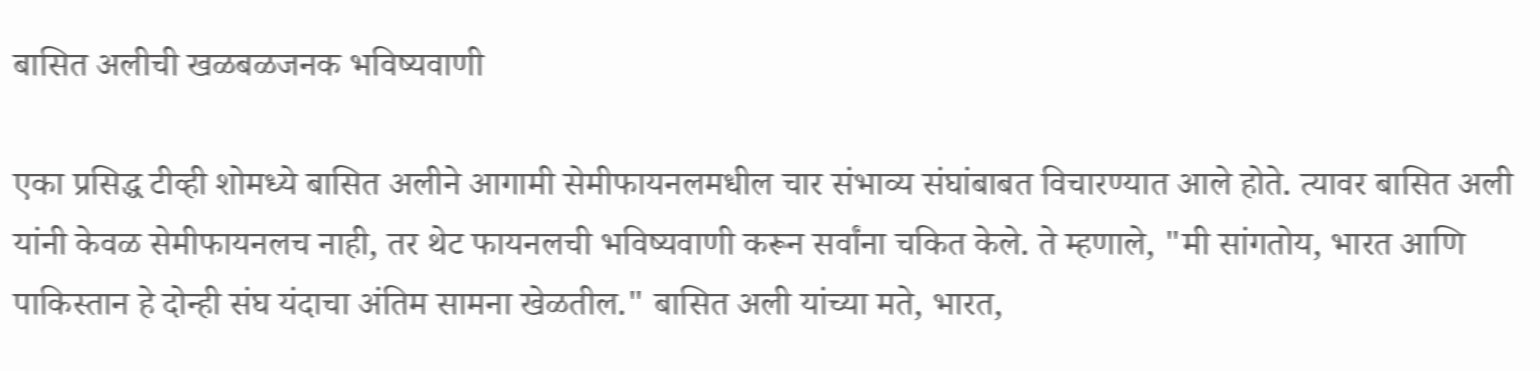बासित अलीची खळबळजनक भविष्यवाणी

एका प्रसिद्ध टीव्ही शोमध्ये बासित अलीने आगामी सेमीफायनलमधील चार संभाव्य संघांबाबत विचारण्यात आले होते. त्यावर बासित अली यांनी केवळ सेमीफायनलच नाही, तर थेट फायनलची भविष्यवाणी करून सर्वांना चकित केले. ते म्हणाले, "मी सांगतोय, भारत आणि पाकिस्तान हे दोन्ही संघ यंदाचा अंतिम सामना खेळतील." बासित अली यांच्या मते, भारत,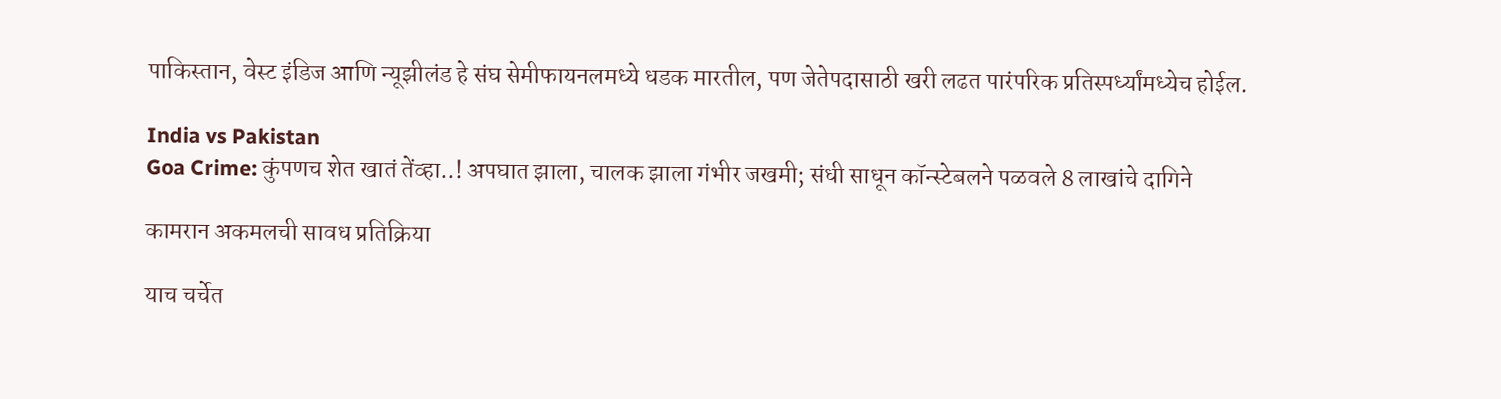पाकिस्तान, वेस्ट इंडिज आणि न्यूझीलंड हे संघ सेमीफायनलमध्ये धडक मारतील, पण जेतेपदासाठी खरी लढत पारंपरिक प्रतिस्पर्ध्यांमध्येच होईल.

India vs Pakistan
Goa Crime: कुंपणच शेत खातं तेंव्हा..! अपघात झाला, चालक झाला गंभीर जखमी; संधी साधून कॉन्स्टेबलने पळवले 8 लाखांचे दागिने

कामरान अकमलची सावध प्रतिक्रिया

याच चर्चेत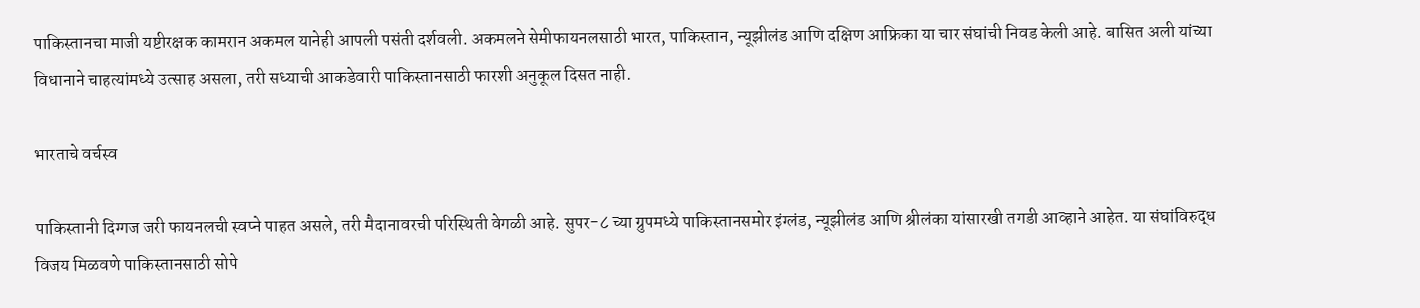पाकिस्तानचा माजी यष्टीरक्षक कामरान अकमल यानेही आपली पसंती दर्शवली. अकमलने सेमीफायनलसाठी भारत, पाकिस्तान, न्यूझीलंड आणि दक्षिण आफ्रिका या चार संघांची निवड केली आहे. बासित अली यांच्या विधानाने चाहत्यांमध्ये उत्साह असला, तरी सध्याची आकडेवारी पाकिस्तानसाठी फारशी अनुकूल दिसत नाही.

भारताचे वर्चस्व

पाकिस्तानी दिग्गज जरी फायनलची स्वप्ने पाहत असले, तरी मैदानावरची परिस्थिती वेगळी आहे. सुपर-८ च्या ग्रुपमध्ये पाकिस्तानसमोर इंग्लंड, न्यूझीलंड आणि श्रीलंका यांसारखी तगडी आव्हाने आहेत. या संघांविरुद्ध विजय मिळवणे पाकिस्तानसाठी सोपे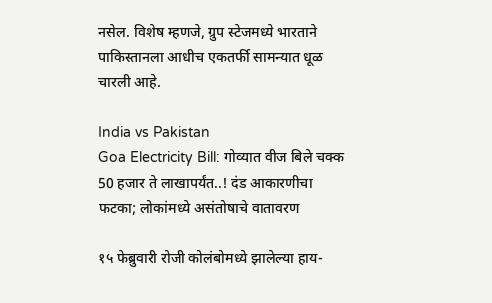नसेल. विशेष म्हणजे, ग्रुप स्टेजमध्ये भारताने पाकिस्तानला आधीच एकतर्फी सामन्यात धूळ चारली आहे.

India vs Pakistan
Goa Electricity Bill: गोव्यात वीज बिले चक्क 50 हजार ते लाखापर्यंत..! दंड आकारणीचा फटका; लोकांमध्ये असंतोषाचे वातावरण

१५ फेब्रुवारी रोजी कोलंबोमध्ये झालेल्या हाय-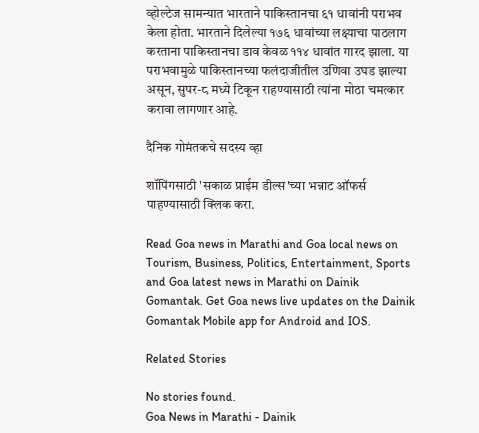व्होल्टेज सामन्यात भारताने पाकिस्तानचा ६१ धावांनी पराभव केला होता. भारताने दिलेल्या १७६ धावांच्या लक्ष्याचा पाठलाग करताना पाकिस्तानचा डाव केवळ ११४ धावांत गारद झाला. या पराभवामुळे पाकिस्तानच्या फलंदाजीतील उणिवा उघड झाल्या असून, सुपर-८ मध्ये टिकून राहण्यासाठी त्यांना मोठा चमत्कार करावा लागणार आहे.

दैनिक गोमंतकचे सदस्य व्हा

शॉपिंगसाठी 'सकाळ प्राईम डील्स'च्या भन्नाट ऑफर्स पाहण्यासाठी क्लिक करा.

Read Goa news in Marathi and Goa local news on Tourism, Business, Politics, Entertainment, Sports and Goa latest news in Marathi on Dainik Gomantak. Get Goa news live updates on the Dainik Gomantak Mobile app for Android and IOS.

Related Stories

No stories found.
Goa News in Marathi - Dainik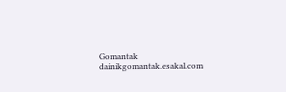Gomantak
dainikgomantak.esakal.com